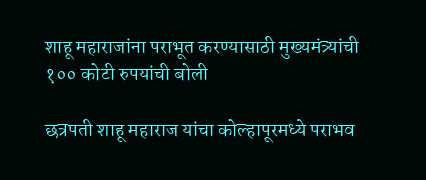शाहू महाराजांना पराभूत करण्यासाठी मुख्यमंत्र्यांची १०० कोटी रुपयांची बोली

छत्रपती शाहू महाराज यांचा कोल्हापूरमध्ये पराभव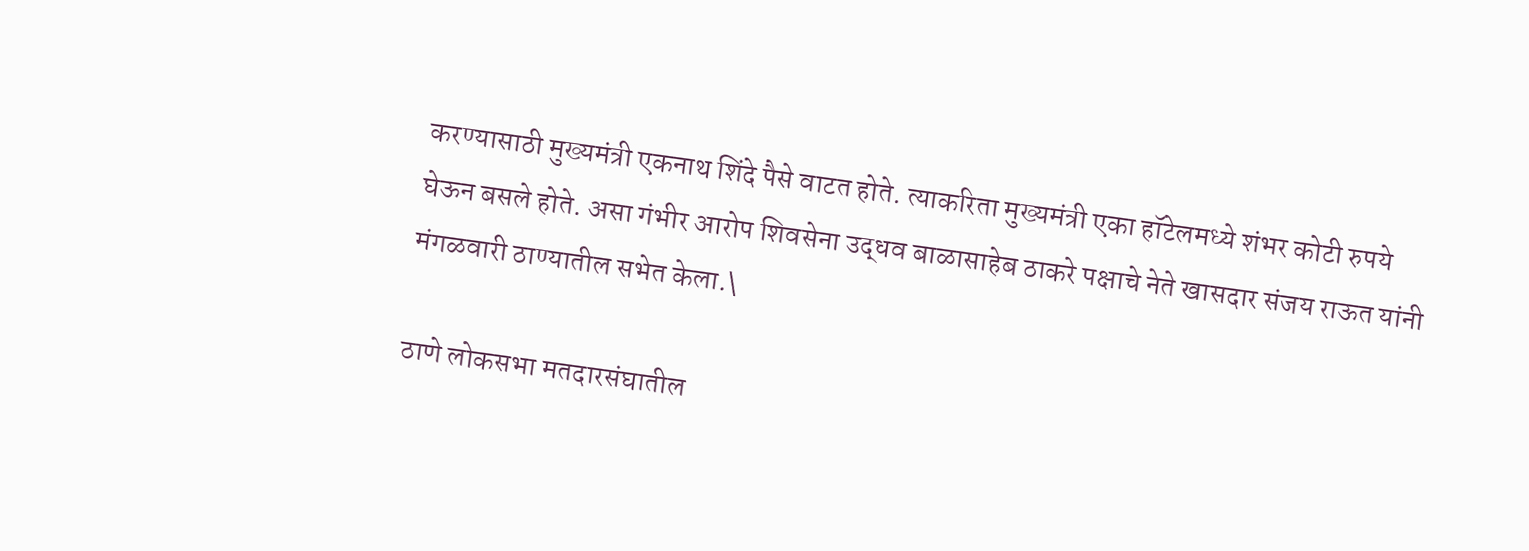करण्यासाठी मुख्यमंत्री एकनाथ शिंदे पैसे वाटत होते. त्याकरिता मुख्यमंत्री एका हॉटेलमध्ये शंभर कोटी रुपये घेऊन बसले होते. असा गंभीर आरोप शिवसेना उद्धव बाळासाहेब ठाकरे पक्षाचे नेते खासदार संजय राऊत यांनी मंगळवारी ठाण्यातील सभेत केला.\

ठाणे लोकसभा मतदारसंघातील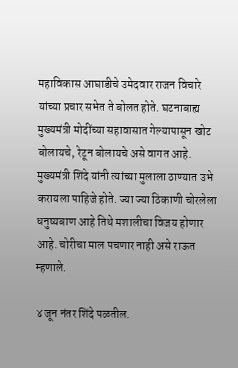महाविकास आघाडीचे उमेदवार राजन विचारे यांच्या प्रचार सभेत ते बोलत होते. घटनाबाह्य मुख्यमंत्री मोदींच्या सहावासात गेल्यापासून खोट बोलायचे, रेटून बोलायचे असे वागत आहे. मुख्यमंत्री शिंदे यांनी त्यांच्या मुलाला ठाण्यात उभे करायला पाहिजे होते. ज्या ज्या ठिकाणी चोरलेला धनुष्यबाण आहे तिथे मशालीचा विजय होणार आहे. चोरीचा माल पचणार नाही असे राऊत म्हणाले.

४ जून नंतर शिंदे पळतील.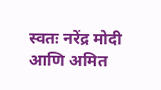स्वतः नरेंद्र मोदी आणि अमित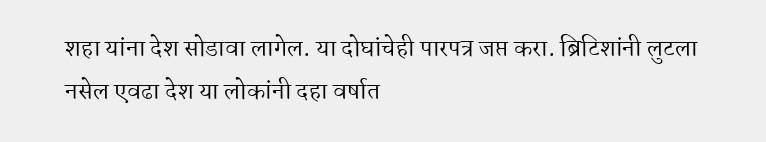शहा यांना देश सोडावा लागेल. या दोघांचेही पारपत्र जप्त करा. ब्रिटिशांनी लुटला नसेल एवढा देश या लोकांनी दहा वर्षात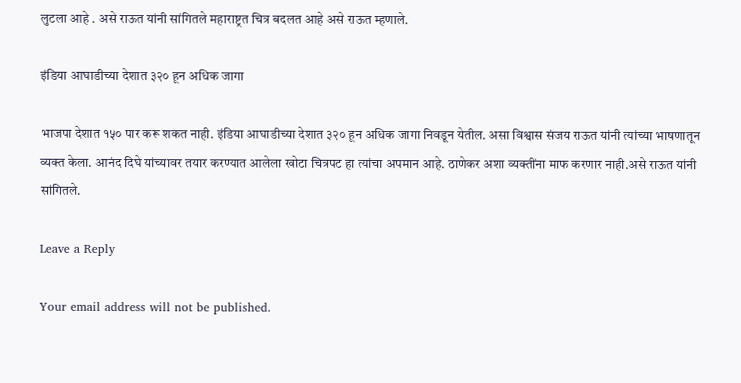लुटला आहे . असे राऊत यांनी सांगितले महाराष्ट्रत चित्र बदलत आहे असे राऊत म्हणाले.

इंडिया आघाडीच्या देशात ३२० हून अधिक जागा

भाजपा देशात १५० पार करू शकत नाही. इंडिया आघाडीच्या देशात ३२० हून अधिक जागा निवडून येतील. असा विश्वास संजय राऊत यांनी त्यांच्या भाषणातून व्यक्त केला. आनंद दिघे यांच्यावर तयार करण्यात आलेला खोटा चित्रपट हा त्यांचा अपमान आहे. ठाणेकर अशा व्यक्तींना माफ करणार नाही.असे राऊत यांनी सांगितले.

Leave a Reply

Your email address will not be published.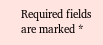Required fields are marked *